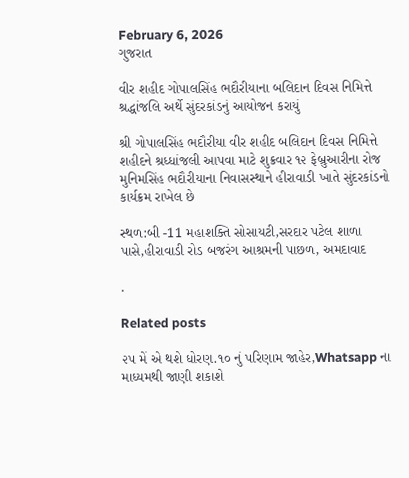February 6, 2026
ગુજરાત

વીર શહીદ ગોપાલસિંહ ભદૌરીયાના બલિદાન દિવસ નિમિત્તે શ્રદ્ધાંજલિ અર્થે સુંદરકાંડનું આયોજન કરાયું

શ્રી ગોપાલસિંહ ભદૌરીયા વીર શહીદ બલિદાન દિવસ નિમિત્તે શહીદને શ્રધ્ધાંજલી આપવા માટે શુક્રવાર ૧૨ ફેબ્રુઆરીના રોજ મુનિમસિંહ ભદૌરીયાના નિવાસસ્થાને હીરાવાડી ખાતે સુંદરકાંડનો કાર્યક્રમ રાખેલ છે

સ્થળ:બી -11 મહાશક્તિ સોસાયટી,સરદાર પટેલ શાળા પાસે,હીરાવાડી રોડ બજરંગ આશ્રમની પાછળ, અમદાવાદ

.

Related posts

૨૫ મેં એ થશે ધોરણ.૧૦ નું પરિણામ જાહેર,Whatsapp ના માધ્યમથી જાણી શકાશે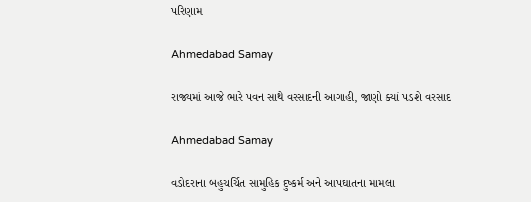પરિણામ

Ahmedabad Samay

રાજ્યમાં આજે ભારે પવન સાથે વરસાદની આગાહી, જાણો ક્યાં પડશે વરસાદ

Ahmedabad Samay

વડોદરાના બહુચર્ચિત સામુહિક દુષ્કર્મ અને આપઘાતના મામલા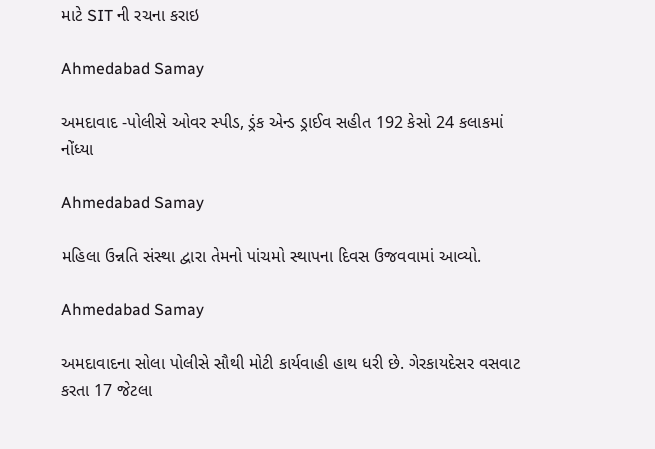માટે SIT ની રચના કરાઇ

Ahmedabad Samay

અમદાવાદ -પોલીસે ઓવર સ્પીડ, ડ્રંક એન્ડ ડ્રાઈવ સહીત 192 કેસો 24 કલાકમાં નોંધ્યા

Ahmedabad Samay

મહિલા ઉન્નતિ સંસ્થા દ્વારા તેમનો પાંચમો સ્થાપના દિવસ ઉજવવામાં આવ્યો.

Ahmedabad Samay

અમદાવાદના સોલા પોલીસે સૌથી મોટી કાર્યવાહી હાથ ધરી છે. ગેરકાયદેસર વસવાટ કરતા 17 જેટલા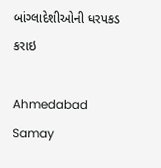બાંગ્લાદેશીઓની ધરપકડ કરાઇ

Ahmedabad Samay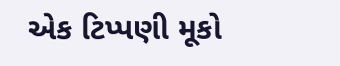એક ટિપ્પણી મૂકો